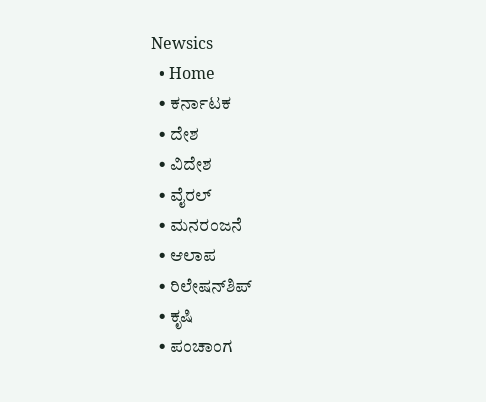Newsics
  • Home
  • ಕರ್ನಾಟಕ
  • ದೇಶ
  • ವಿದೇಶ
  • ವೈರಲ್
  • ಮನರಂಜನೆ
  • ಆಲಾಪ
  • ರಿಲೇಷನ್‌ಶಿಪ್
  • ಕೃಷಿ
  • ಪಂಚಾಂಗ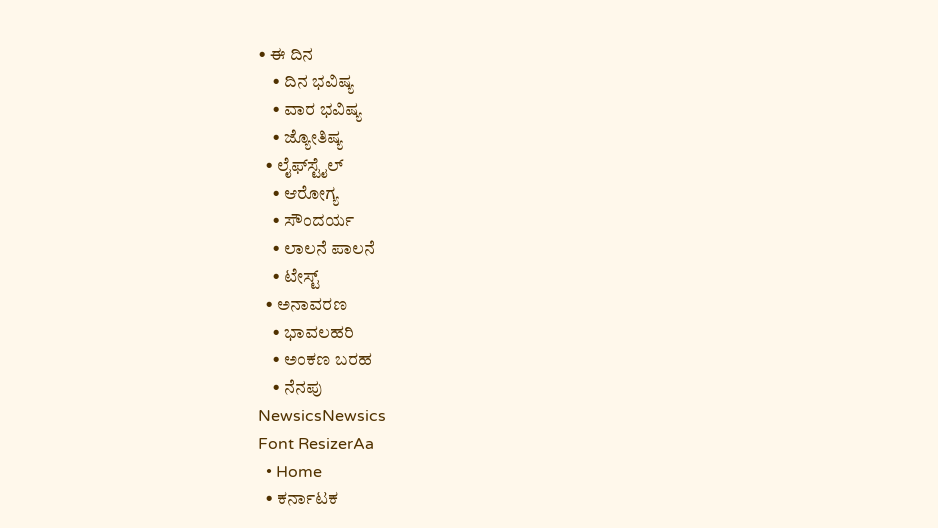• ಈ ದಿನ
    • ದಿನ ಭವಿಷ್ಯ
    • ವಾರ ಭವಿಷ್ಯ
    • ಜ್ಯೋತಿಷ್ಯ
  • ಲೈಫ್‌ಸ್ಟೈಲ್
    • ಆರೋಗ್ಯ
    • ಸೌಂದರ್ಯ
    • ಲಾಲನೆ ಪಾಲನೆ
    • ಟೇಸ್ಟ್
  • ಅನಾವರಣ
    • ಭಾವಲಹರಿ
    • ಅಂಕಣ ಬರಹ
    • ನೆನಪು
NewsicsNewsics
Font ResizerAa
  • Home
  • ಕರ್ನಾಟಕ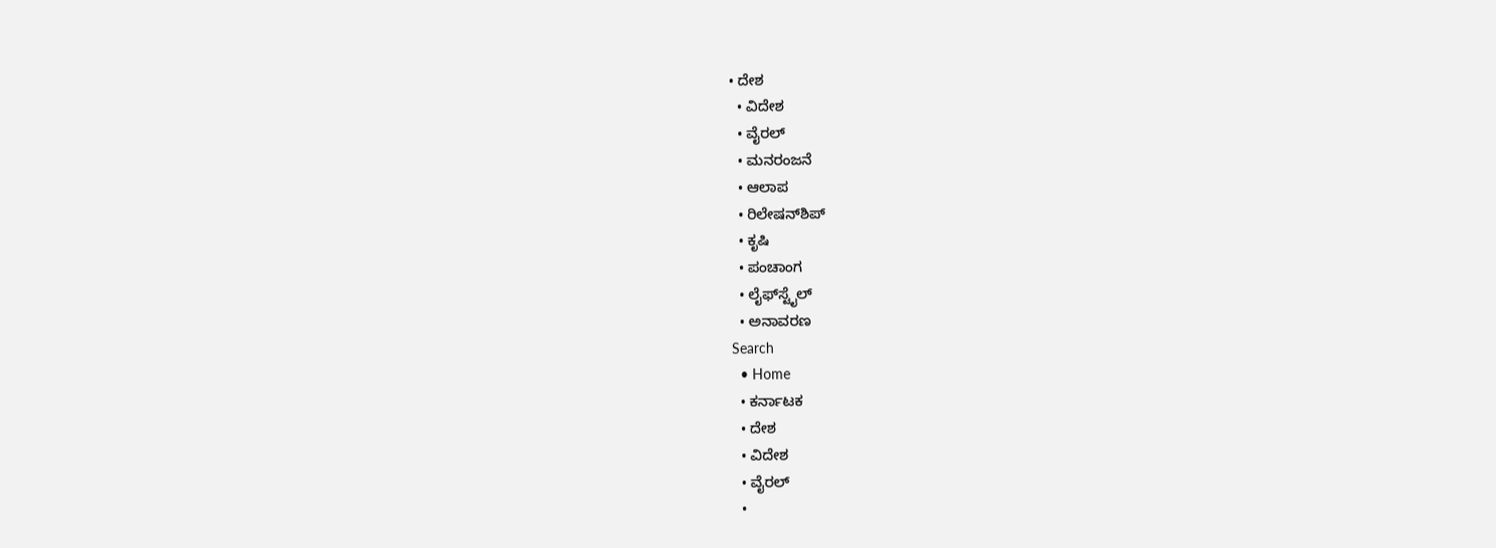• ದೇಶ
  • ವಿದೇಶ
  • ವೈರಲ್
  • ಮನರಂಜನೆ
  • ಆಲಾಪ
  • ರಿಲೇಷನ್‌ಶಿಪ್
  • ಕೃಷಿ
  • ಪಂಚಾಂಗ
  • ಲೈಫ್‌ಸ್ಟೈಲ್
  • ಅನಾವರಣ
Search
  • Home
  • ಕರ್ನಾಟಕ
  • ದೇಶ
  • ವಿದೇಶ
  • ವೈರಲ್
  •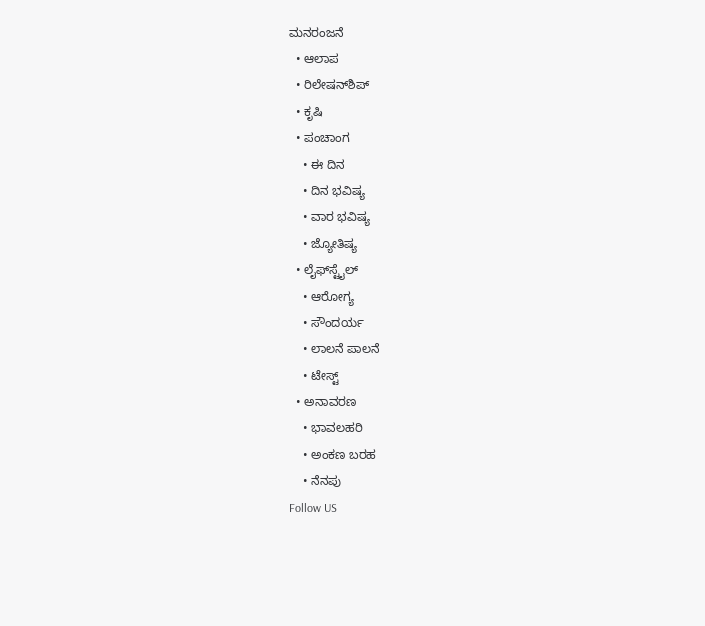ಮನರಂಜನೆ
  • ಆಲಾಪ
  • ರಿಲೇಷನ್‌ಶಿಪ್
  • ಕೃಷಿ
  • ಪಂಚಾಂಗ
    • ಈ ದಿನ
    • ದಿನ ಭವಿಷ್ಯ
    • ವಾರ ಭವಿಷ್ಯ
    • ಜ್ಯೋತಿಷ್ಯ
  • ಲೈಫ್‌ಸ್ಟೈಲ್
    • ಆರೋಗ್ಯ
    • ಸೌಂದರ್ಯ
    • ಲಾಲನೆ ಪಾಲನೆ
    • ಟೇಸ್ಟ್
  • ಅನಾವರಣ
    • ಭಾವಲಹರಿ
    • ಅಂಕಣ ಬರಹ
    • ನೆನಪು
Follow US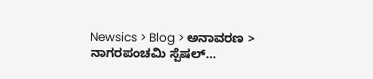Newsics > Blog > ಅನಾವರಣ > ನಾಗರಪಂಚಮಿ ಸ್ಪೆಷಲ್…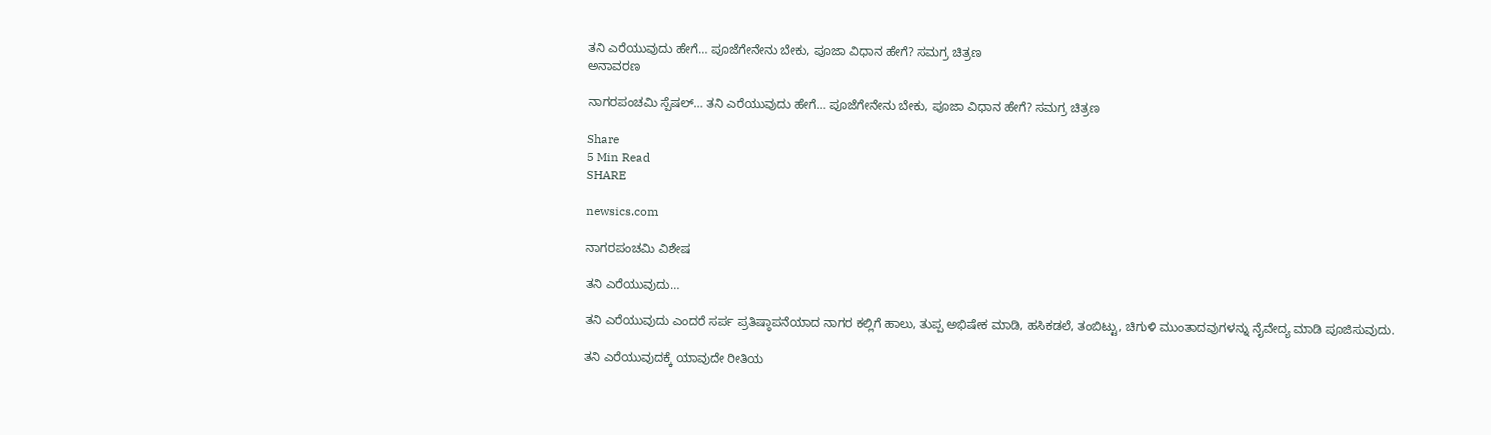ತನಿ ಎರೆಯುವುದು ಹೇಗೆ… ಪೂಜೆಗೇನೇನು ಬೇಕು, ಪೂಜಾ ವಿಧಾನ ಹೇಗೆ? ಸಮಗ್ರ ಚಿತ್ರಣ
ಅನಾವರಣ

ನಾಗರಪಂಚಮಿ ಸ್ಪೆಷಲ್… ತನಿ ಎರೆಯುವುದು ಹೇಗೆ… ಪೂಜೆಗೇನೇನು ಬೇಕು, ಪೂಜಾ ವಿಧಾನ ಹೇಗೆ? ಸಮಗ್ರ ಚಿತ್ರಣ

Share
5 Min Read
SHARE

newsics.com

ನಾಗರಪಂಚಮಿ‌ ವಿಶೇಷ

ತನಿ ಎರೆಯುವುದು…

ತನಿ ಎರೆಯುವುದು ಎಂದರೆ ಸರ್ಪ ಪ್ರತಿಷ್ಠಾಪನೆಯಾದ ನಾಗರ ಕಲ್ಲಿಗೆ ಹಾಲು, ತುಪ್ಪ ಅಭಿಷೇಕ ಮಾಡಿ, ಹಸಿಕಡಲೆ, ತಂಬಿಟ್ಟು, ಚಿಗುಳಿ ಮುಂತಾದವುಗಳನ್ನು ನೈವೇದ್ಯ ಮಾಡಿ ಪೂಜಿಸುವುದು.

ತನಿ ಎರೆಯುವುದಕ್ಕೆ ಯಾವುದೇ ರೀತಿಯ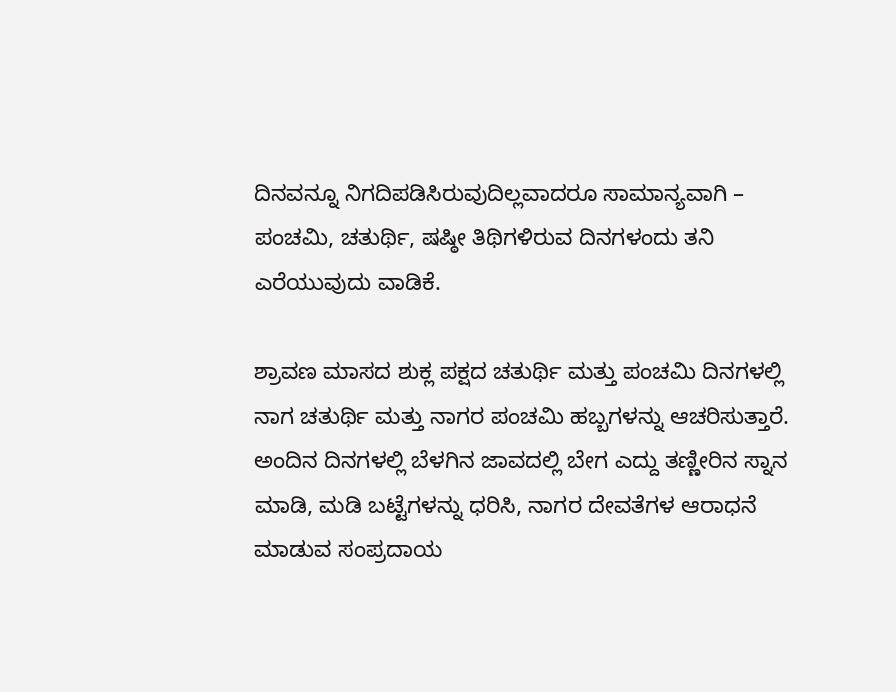ದಿನವನ್ನೂ ನಿಗದಿಪಡಿಸಿರುವುದಿಲ್ಲವಾದರೂ ಸಾಮಾನ್ಯವಾಗಿ – ಪಂಚಮಿ, ಚತುರ್ಥಿ, ಷಷ್ಠೀ ತಿಥಿಗಳಿರುವ ದಿನಗಳಂದು ತನಿ ಎರೆಯುವುದು ವಾಡಿಕೆ.

ಶ್ರಾವಣ ಮಾಸದ ಶುಕ್ಲ ಪಕ್ಷದ ಚತುರ್ಥಿ ಮತ್ತು ಪಂಚಮಿ ದಿನಗಳಲ್ಲಿ ನಾಗ ಚತುರ್ಥಿ ಮತ್ತು ನಾಗರ ಪಂಚಮಿ ಹಬ್ಬಗಳನ್ನು ಆಚರಿಸುತ್ತಾರೆ. ಅಂದಿನ ದಿನಗಳಲ್ಲಿ ಬೆಳಗಿನ ಜಾವದಲ್ಲಿ ಬೇಗ ಎದ್ದು ತಣ್ಣೀರಿನ ಸ್ನಾನ ಮಾಡಿ, ಮಡಿ ಬಟ್ಟೆಗಳನ್ನು ಧರಿಸಿ, ನಾಗರ ದೇವತೆಗಳ ಆರಾಧನೆ ಮಾಡುವ ಸಂಪ್ರದಾಯ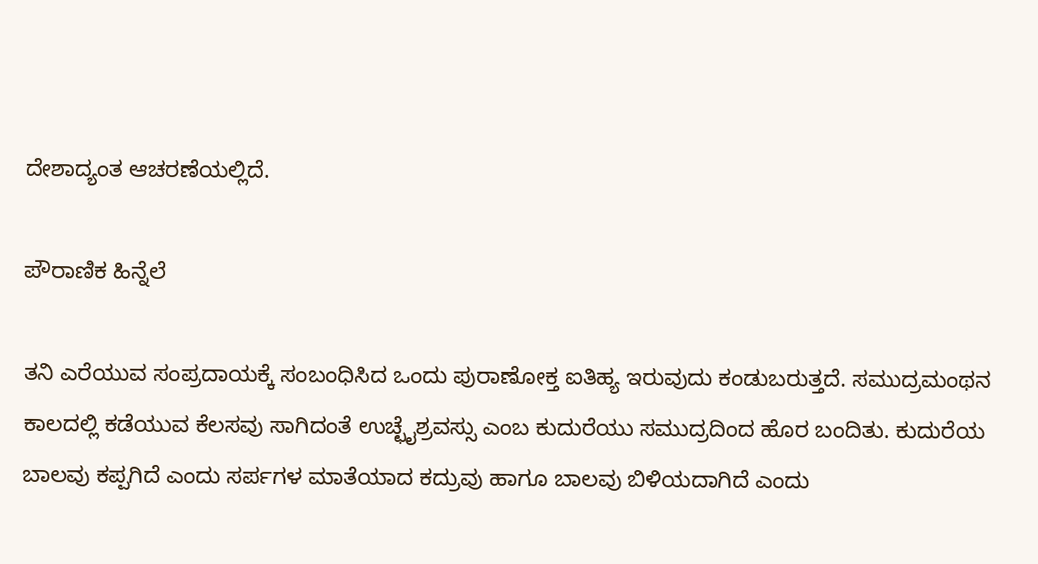ದೇಶಾದ್ಯಂತ ಆಚರಣೆಯಲ್ಲಿದೆ.

ಪೌರಾಣಿಕ ಹಿನ್ನೆಲೆ

ತನಿ ಎರೆಯುವ ಸಂಪ್ರದಾಯಕ್ಕೆ ಸಂಬಂಧಿಸಿದ ಒಂದು ಪುರಾಣೋಕ್ತ ಐತಿಹ್ಯ ಇರುವುದು ಕಂಡುಬರುತ್ತದೆ. ಸಮುದ್ರಮಂಥನ ಕಾಲದಲ್ಲಿ ಕಡೆಯುವ ಕೆಲಸವು ಸಾಗಿದಂತೆ ಉಚ್ಛೈಶ್ರವಸ್ಸು ಎಂಬ ಕುದುರೆಯು ಸಮುದ್ರದಿಂದ ಹೊರ ಬಂದಿತು. ಕುದುರೆಯ ಬಾಲವು ಕಪ್ಪಗಿದೆ ಎಂದು ಸರ್ಪಗಳ ಮಾತೆಯಾದ ಕದ್ರುವು ಹಾಗೂ ಬಾಲವು ಬಿಳಿಯದಾಗಿದೆ ಎಂದು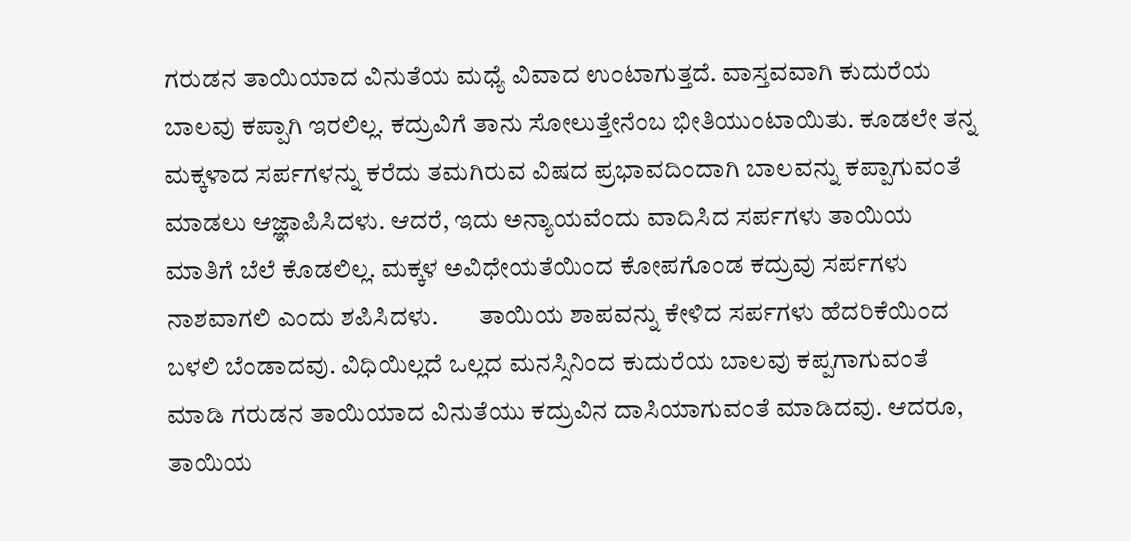ಗರುಡನ ತಾಯಿಯಾದ ವಿನುತೆಯ ಮಧ್ಯೆ ವಿವಾದ ಉಂಟಾಗುತ್ತದೆ. ವಾಸ್ತವವಾಗಿ ಕುದುರೆಯ ಬಾಲವು ಕಪ್ಪಾಗಿ ಇರಲಿಲ್ಲ. ಕದ್ರುವಿಗೆ ತಾನು ಸೋಲುತ್ತೇನೆಂಬ ಭೀತಿಯುಂಟಾಯಿತು. ಕೂಡಲೇ ತನ್ನ ಮಕ್ಕಳಾದ ಸರ್ಪಗಳನ್ನು ಕರೆದು ತಮಗಿರುವ ವಿಷದ ಪ್ರಭಾವದಿಂದಾಗಿ ಬಾಲವನ್ನು ಕಪ್ಪಾಗುವಂತೆ ಮಾಡಲು ಆಜ್ಞಾಪಿಸಿದಳು. ಆದರೆ, ಇದು ಅನ್ಯಾಯವೆಂದು ವಾದಿಸಿದ ಸರ್ಪಗಳು ತಾಯಿಯ ಮಾತಿಗೆ ಬೆಲೆ ಕೊಡಲಿಲ್ಲ. ಮಕ್ಕಳ ಅವಿಧೇಯತೆಯಿಂದ ಕೋಪಗೊಂಡ ಕದ್ರುವು ಸರ್ಪಗಳು ನಾಶವಾಗಲಿ ಎಂದು ಶಪಿಸಿದಳು.        ತಾಯಿಯ ಶಾಪವನ್ನು ಕೇಳಿದ ಸರ್ಪಗಳು ಹೆದರಿಕೆಯಿಂದ ಬಳಲಿ ಬೆಂಡಾದವು. ವಿಧಿಯಿಲ್ಲದೆ ಒಲ್ಲದ ಮನಸ್ಸಿನಿಂದ ಕುದುರೆಯ ಬಾಲವು ಕಪ್ಪಗಾಗುವಂತೆ ಮಾಡಿ ಗರುಡನ ತಾಯಿಯಾದ ವಿನುತೆಯು ಕದ್ರುವಿನ ದಾಸಿಯಾಗುವಂತೆ ಮಾಡಿದವು. ಆದರೂ, ತಾಯಿಯ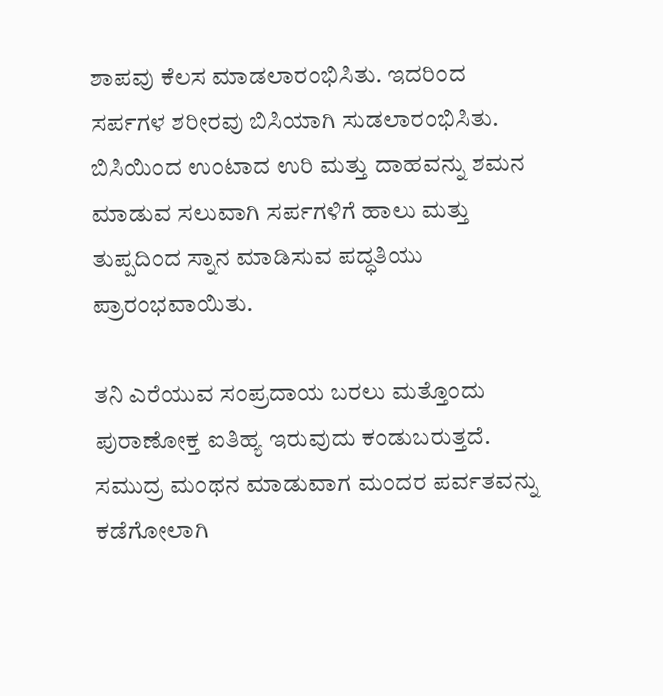ಶಾಪವು ಕೆಲಸ ಮಾಡಲಾರಂಭಿಸಿತು. ಇದರಿಂದ ಸರ್ಪಗಳ ಶರೀರವು ಬಿಸಿಯಾಗಿ ಸುಡಲಾರಂಭಿಸಿತು. ಬಿಸಿಯಿಂದ ಉಂಟಾದ ಉರಿ ಮತ್ತು ದಾಹವನ್ನು ಶಮನ ಮಾಡುವ ಸಲುವಾಗಿ ಸರ್ಪಗಳಿಗೆ ಹಾಲು ಮತ್ತು ತುಪ್ಪದಿಂದ ಸ್ನಾನ ಮಾಡಿಸುವ ಪದ್ಧತಿಯು ಪ್ರಾರಂಭವಾಯಿತು.

ತನಿ ಎರೆಯುವ ಸಂಪ್ರದಾಯ ಬರಲು ಮತ್ತೊಂದು ಪುರಾಣೋಕ್ತ ಐತಿಹ್ಯ ಇರುವುದು ಕಂಡುಬರುತ್ತದೆ. ಸಮುದ್ರ ಮಂಥನ ಮಾಡುವಾಗ ಮಂದರ ಪರ್ವತವನ್ನು ಕಡೆಗೋಲಾಗಿ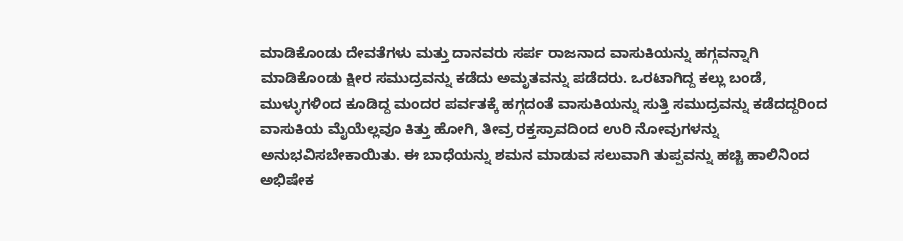ಮಾಡಿಕೊಂಡು ದೇವತೆಗಳು ಮತ್ತು ದಾನವರು ಸರ್ಪ ರಾಜನಾದ ವಾಸುಕಿಯನ್ನು ಹಗ್ಗವನ್ನಾಗಿ ಮಾಡಿಕೊಂಡು ಕ್ಷೀರ ಸಮುದ್ರವನ್ನು ಕಡೆದು ಅಮೃತವನ್ನು ಪಡೆದರು. ಒರಟಾಗಿದ್ದ ಕಲ್ಲು ಬಂಡೆ, ಮುಳ್ಳುಗಳಿಂದ ಕೂಡಿದ್ದ ಮಂದರ ಪರ್ವತಕ್ಕೆ ಹಗ್ಗದಂತೆ ವಾಸುಕಿಯನ್ನು ಸುತ್ತಿ ಸಮುದ್ರವನ್ನು ಕಡೆದದ್ದರಿಂದ ವಾಸುಕಿಯ ಮೈಯೆಲ್ಲವೂ ಕಿತ್ತು ಹೋಗಿ, ತೀವ್ರ ರಕ್ತಸ್ರಾವದಿಂದ ಉರಿ ನೋವುಗಳನ್ನು ಅನುಭವಿಸಬೇಕಾಯಿತು. ಈ ಬಾಧೆಯನ್ನು ಶಮನ ಮಾಡುವ ಸಲುವಾಗಿ ತುಪ್ಪವನ್ನು ಹಚ್ಚಿ ಹಾಲಿನಿಂದ ಅಭಿಷೇಕ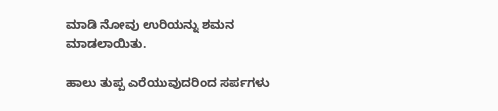ಮಾಡಿ ನೋವು ಉರಿಯನ್ನು ಶಮನ ಮಾಡಲಾಯಿತು.

ಹಾಲು ತುಪ್ಪ ಎರೆಯುವುದರಿಂದ ಸರ್ಪಗಳು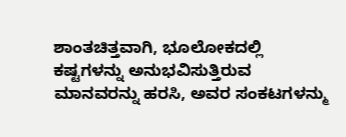ಶಾಂತಚಿತ್ತವಾಗಿ, ಭೂಲೋಕದಲ್ಲಿ ಕಷ್ಟಗಳನ್ನು ಅನುಭವಿಸುತ್ತಿರುವ ಮಾನವರನ್ನು ಹರಸಿ, ಅವರ ಸಂಕಟಗಳನ್ಮು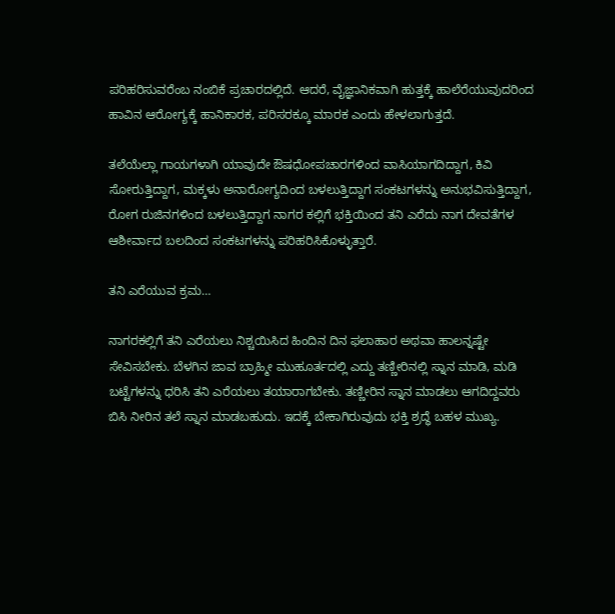ಪರಿಹರಿಸುವರೆಂಬ ನಂಬಿಕೆ ಪ್ರಚಾರದಲ್ಲಿದೆ. ಆದರೆ, ವೈಜ್ಞಾನಿಕವಾಗಿ‌ ಹುತ್ತಕ್ಕೆ ಹಾಲೆರೆಯುವುದರಿಂದ ಹಾವಿನ‌ ಆರೋಗ್ಯಕ್ಕೆ ಹಾನಿಕಾರಕ, ಪರಿಸರಕ್ಕೂ ಮಾರಕ ಎಂದು ಹೇಳಲಾಗುತ್ತದೆ.

ತಲೆಯೆಲ್ಲಾ ಗಾಯಗಳಾಗಿ ಯಾವುದೇ ಔಷಧೋಪಚಾರಗಳಿಂದ ವಾಸಿಯಾಗದಿದ್ದಾಗ, ಕಿವಿ ಸೋರುತ್ತಿದ್ದಾಗ, ಮಕ್ಕಳು ಅನಾರೋಗ್ಯದಿಂದ ಬಳಲುತ್ತಿದ್ದಾಗ ಸಂಕಟಗಳನ್ನು ಅನುಭವಿಸುತ್ತಿದ್ದಾಗ, ರೋಗ ರುಜಿನಗಳಿಂದ ಬಳಲುತ್ತಿದ್ದಾಗ ನಾಗರ ಕಲ್ಲಿಗೆ ಭಕ್ತಿಯಿಂದ ತನಿ ಎರೆದು ನಾಗ ದೇವತೆಗಳ ಆಶೀರ್ವಾದ ಬಲದಿಂದ ಸಂಕಟಗಳನ್ನು ಪರಿಹರಿಸಿಕೊಳ್ಳುತ್ತಾರೆ.

ತನಿ ಎರೆಯುವ ಕ್ರಮ…

ನಾಗರಕಲ್ಲಿಗೆ ತನಿ ಎರೆಯಲು ನಿಶ್ಚಯಿಸಿದ ಹಿಂದಿನ ದಿನ ಫಲಾಹಾರ ಅಥವಾ ಹಾಲನ್ನಷ್ಟೇ ಸೇವಿಸಬೇಕು. ಬೆಳಗಿನ ಜಾವ ಬ್ರಾಹ್ಮೀ ಮುಹೂರ್ತದಲ್ಲಿ ಎದ್ದು ತಣ್ಣೀರಿನಲ್ಲಿ ಸ್ನಾನ ಮಾಡಿ, ಮಡಿ ಬಟ್ಟೆಗಳನ್ನು ಧರಿಸಿ ತನಿ ಎರೆಯಲು ತಯಾರಾಗಬೇಕು. ತಣ್ಣೀರಿನ ಸ್ನಾನ ಮಾಡಲು ಆಗದಿದ್ದವರು ಬಿಸಿ ನೀರಿನ ತಲೆ ಸ್ನಾನ ಮಾಡಬಹುದು. ಇದಕ್ಕೆ ಬೇಕಾಗಿರುವುದು ಭಕ್ತಿ ಶ್ರದ್ಧೆ ಬಹಳ ಮುಖ್ಯ.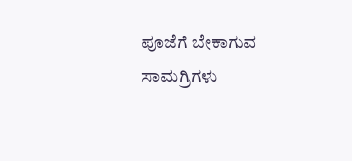ಪೂಜೆಗೆ ಬೇಕಾಗುವ ಸಾಮಗ್ರಿಗಳು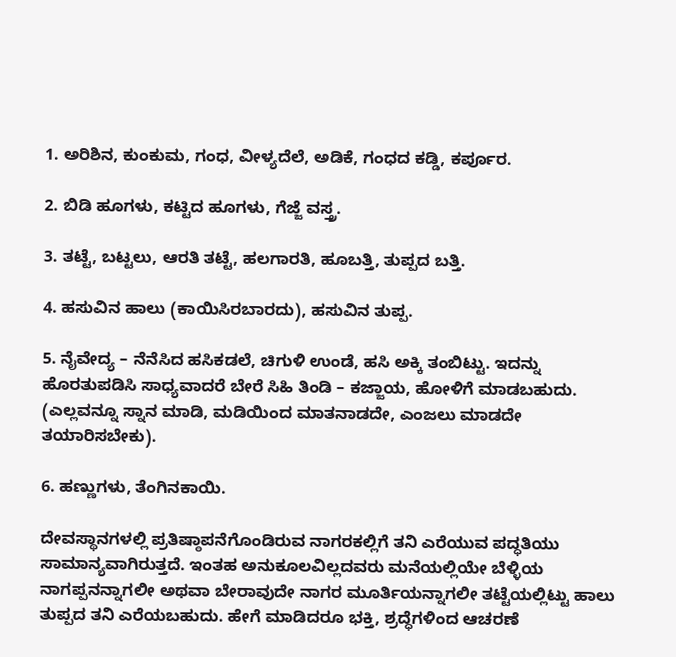1. ಅರಿಶಿನ, ಕುಂಕುಮ, ಗಂಧ, ವೀಳ್ಯದೆಲೆ, ಅಡಿಕೆ, ಗಂಧದ ಕಡ್ಡಿ, ಕರ್ಪೂರ.

2. ಬಿಡಿ ಹೂಗಳು, ಕಟ್ಟಿದ ಹೂಗಳು, ಗೆಜ್ಜೆ ವಸ್ತ್ರ.

3. ತಟ್ಟೆ, ಬಟ್ಟಲು, ಆರತಿ ತಟ್ಟೆ, ಹಲಗಾರತಿ, ಹೂಬತ್ತಿ, ತುಪ್ಪದ ಬತ್ತಿ.

4. ಹಸುವಿನ ಹಾಲು (ಕಾಯಿಸಿರಬಾರದು), ಹಸುವಿನ ತುಪ್ಪ.

5. ನೈವೇದ್ಯ – ನೆನೆಸಿದ ಹಸಿಕಡಲೆ, ಚಿಗುಳಿ ಉಂಡೆ, ಹಸಿ ಅಕ್ಕಿ ತಂಬಿಟ್ಟು. ಇದನ್ನು ಹೊರತುಪಡಿಸಿ ಸಾಧ್ಯವಾದರೆ ಬೇರೆ ಸಿಹಿ ತಿಂಡಿ – ಕಜ್ಜಾಯ, ಹೋಳಿಗೆ ಮಾಡಬಹುದು. (ಎಲ್ಲವನ್ನೂ ಸ್ನಾನ ಮಾಡಿ, ಮಡಿಯಿಂದ ಮಾತನಾಡದೇ, ಎಂಜಲು ಮಾಡದೇ ತಯಾರಿಸಬೇಕು).

6. ಹಣ್ಣುಗಳು, ತೆಂಗಿನಕಾಯಿ.

ದೇವಸ್ಥಾನಗಳಲ್ಲಿ ಪ್ರತಿಷ್ಠಾಪನೆಗೊಂಡಿರುವ ನಾಗರಕಲ್ಲಿಗೆ ತನಿ ಎರೆಯುವ ಪದ್ಧತಿಯು ಸಾಮಾನ್ಯವಾಗಿರುತ್ತದೆ. ಇಂತಹ ಅನುಕೂಲವಿಲ್ಲದವರು ಮನೆಯಲ್ಲಿಯೇ ಬೆಳ್ಳಿಯ ನಾಗಪ್ಪನನ್ನಾಗಲೀ ಅಥವಾ ಬೇರಾವುದೇ ನಾಗರ ಮೂರ್ತಿಯನ್ನಾಗಲೀ ತಟ್ಟೆಯಲ್ಲಿಟ್ಟು ಹಾಲು ತುಪ್ಪದ ತನಿ ಎರೆಯಬಹುದು. ಹೇಗೆ ಮಾಡಿದರೂ ಭಕ್ತಿ, ಶ್ರದ್ಧೆಗಳಿಂದ ಆಚರಣೆ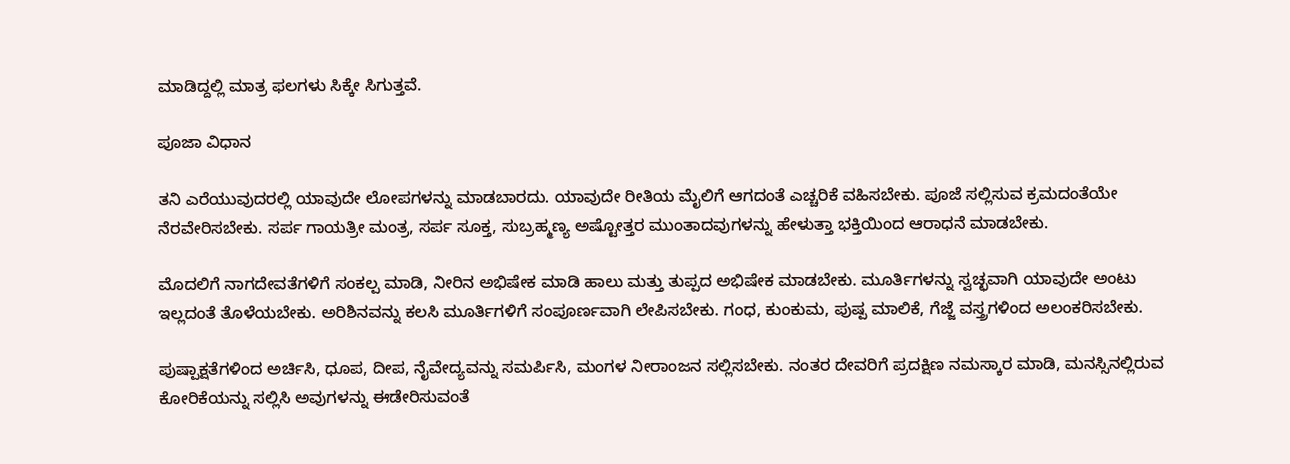ಮಾಡಿದ್ದಲ್ಲಿ ಮಾತ್ರ ಫಲಗಳು ಸಿಕ್ಕೇ ಸಿಗುತ್ತವೆ.

ಪೂಜಾ ವಿಧಾನ

ತನಿ ಎರೆಯುವುದರಲ್ಲಿ ಯಾವುದೇ ಲೋಪಗಳನ್ನು ಮಾಡಬಾರದು. ಯಾವುದೇ ರೀತಿಯ ಮೈಲಿಗೆ ಆಗದಂತೆ ಎಚ್ಚರಿಕೆ ವಹಿಸಬೇಕು. ಪೂಜೆ ಸಲ್ಲಿಸುವ ಕ್ರಮದಂತೆಯೇ ನೆರವೇರಿಸಬೇಕು. ಸರ್ಪ ಗಾಯತ್ರೀ ಮಂತ್ರ, ಸರ್ಪ ಸೂಕ್ತ, ಸುಬ್ರಹ್ಮಣ್ಯ ಅಷ್ಟೋತ್ತರ ಮುಂತಾದವುಗಳನ್ನು ಹೇಳುತ್ತಾ ಭಕ್ತಿಯಿಂದ ಆರಾಧನೆ ಮಾಡಬೇಕು.

ಮೊದಲಿಗೆ ನಾಗದೇವತೆಗಳಿಗೆ ಸಂಕಲ್ಪ ಮಾಡಿ, ನೀರಿನ ಅಭಿಷೇಕ ಮಾಡಿ ಹಾಲು ಮತ್ತು ತುಪ್ಪದ ಅಭಿಷೇಕ ಮಾಡಬೇಕು. ಮೂರ್ತಿಗಳನ್ನು ಸ್ವಚ್ಛವಾಗಿ ಯಾವುದೇ ಅಂಟು‌ ಇಲ್ಲದಂತೆ ತೊಳೆಯಬೇಕು. ಅರಿಶಿನವನ್ನು ಕಲಸಿ ಮೂರ್ತಿಗಳಿಗೆ ಸಂಪೂರ್ಣವಾಗಿ ಲೇಪಿಸಬೇಕು. ಗಂಧ, ಕುಂಕುಮ, ಪುಷ್ಪ ಮಾಲಿಕೆ, ಗೆಜ್ಜೆ ವಸ್ತ್ರಗಳಿಂದ ಅಲಂಕರಿಸಬೇಕು.

ಪುಷ್ಪಾಕ್ಷತೆಗಳಿಂದ ಅರ್ಚಿಸಿ, ಧೂಪ, ದೀಪ, ನೈವೇದ್ಯವನ್ನು ಸಮರ್ಪಿಸಿ, ಮಂಗಳ ನೀರಾಂಜನ ಸಲ್ಲಿಸಬೇಕು. ನಂತರ ದೇವರಿಗೆ ಪ್ರದಕ್ಷಿಣ ನಮಸ್ಕಾರ ಮಾಡಿ, ಮನಸ್ಸಿನಲ್ಲಿರುವ ಕೋರಿಕೆಯನ್ನು ಸಲ್ಲಿಸಿ ಅವುಗಳನ್ನು ಈಡೇರಿಸುವಂತೆ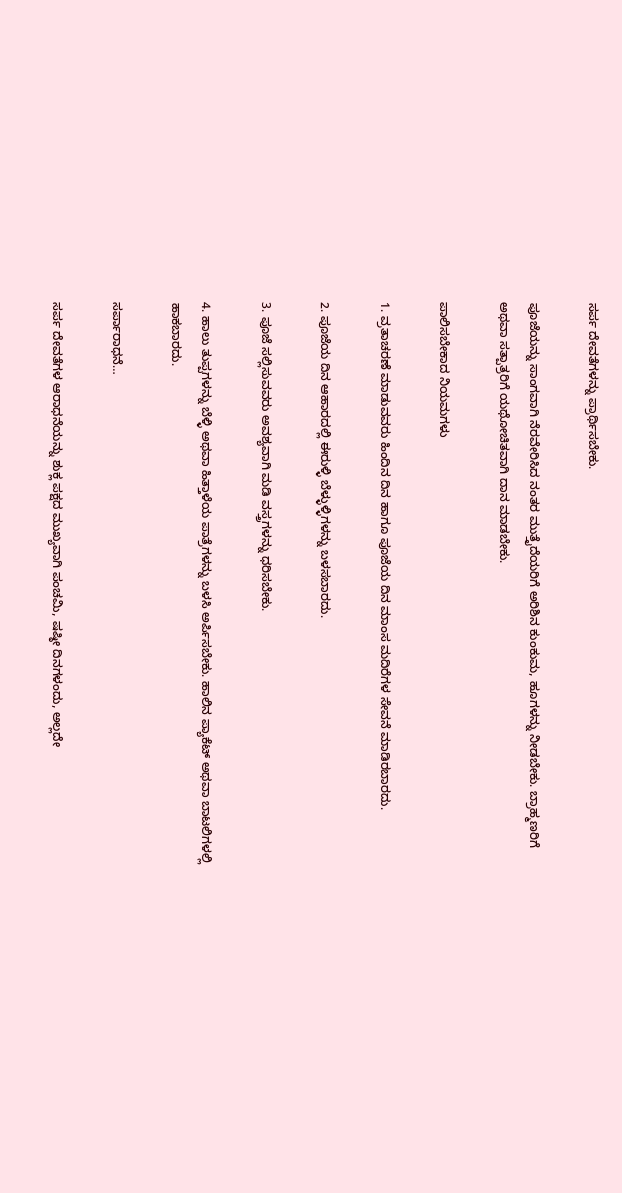ಸರ್ಪ ದೇವತೆಗಳನ್ನು ಪ್ರಾರ್ಥಿಸಬೇಕು.

ಪೂಜೆಯನ್ನು ಸಾಂಗವಾಗಿ ನೆರವೇರಿಸಿದ ನಂತರ ಮುತ್ತೈದೆಯರಿಗೆ ಅರಿಶಿನ ಕುಂಕುಮ, ಹೂಗಳನ್ನು ನೀಡಬೇಕು. ಬ್ರಾಹ್ಮಣರಿಗೆ ಅಥವಾ ಸತ್ಪಾತ್ರರಿಗೆ ಯಥೋಚಿತವಾಗಿ ದಾನ ಮಾಡಬೇಕು.

ಪಾಲಿಸಬೇಕಾದ ನಿಯಮಗಳು

1. ವ್ರತಾಚರಣೆ ಮಾಡುವವರು ಹಿಂದಿನ ದಿನ ಹಾಗೂ ಪೂಜೆಯ ದಿನ ಮಾಂಸ ಮದಿರೆಗಳ ಸೇವನೆ ಮಾಡಿರಬಾರದು.

2. ಪೂಜೆಯ ದಿನ ಆಹಾರದಲ್ಲಿ ಈರುಳ್ಳಿ ಬೆಳ್ಳುಳ್ಳಿಗಳನ್ನು ಬಳಸಬಾರದು.

3. ಪೂಜೆ ಸಲ್ಲಿಸುವವರು ಅವಶ್ಯವಾಗಿ ಮಡಿ ವಸ್ತ್ರಗಳನ್ನು ಧರಿಸಬೇಕು.

4. ಹಾಲು ತುಪ್ಪಗಳನ್ನು ಬೆಳ್ಳಿ ಅಥವಾ ಹಿತ್ತಾಳೆಯ ಪಾತ್ರೆಗಳನ್ನು ಬಳಸಿ ಅರ್ಪಿಸಬೇಕು‌. ಹಾಲಿನ ಪ್ಯಾಕೆಟ್ ಅಥವಾ ಬಾಟಲಿಗಳಲ್ಲಿ ಹಾಕಬಾರದು.

ಸರ್ಪಾರಾಧನೆ…

ಸರ್ಪ ದೇವತೆಗಳ ಆರಾಧನೆಯನ್ನು ಶುಕ್ಲ ಪಕ್ಷದ ಮುಖ್ಯವಾಗಿ ಪಂಚಮಿ, ಷಷ್ಠೀ ದಿನಗಳಂದು, ಅಲ್ಲದೇ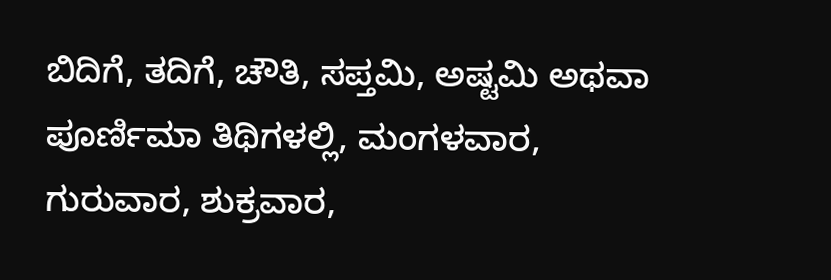ಬಿದಿಗೆ, ತದಿಗೆ, ಚೌತಿ, ಸಪ್ತಮಿ, ಅಷ್ಟಮಿ ಅಥವಾ ಪೂರ್ಣಿಮಾ ತಿಥಿಗಳಲ್ಲಿ, ಮಂಗಳವಾರ, ಗುರುವಾರ, ಶುಕ್ರವಾರ,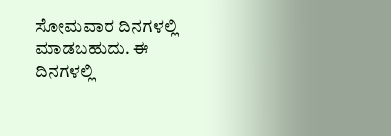ಸೋಮವಾರ ದಿನಗಳಲ್ಲಿ ಮಾಡಬಹುದು. ಈ ದಿನಗಳಲ್ಲಿ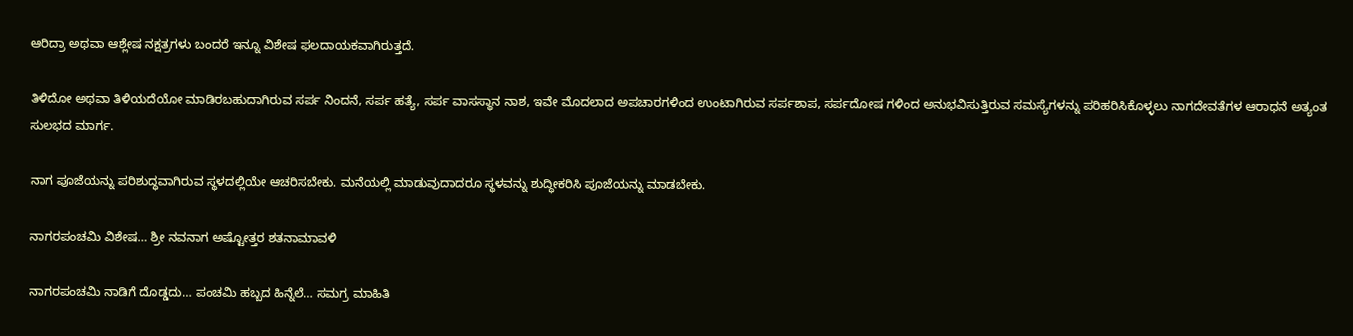ಆರಿದ್ರಾ ಅಥವಾ ಆಶ್ಲೇಷ ನಕ್ಷತ್ರಗಳು ಬಂದರೆ ಇನ್ನೂ ವಿಶೇಷ ಫಲದಾಯಕವಾಗಿರುತ್ತದೆ.

ತಿಳಿದೋ ಅಥವಾ ತಿಳಿಯದೆಯೋ ಮಾಡಿರಬಹುದಾಗಿರುವ ಸರ್ಪ ನಿಂದನೆ, ಸರ್ಪ ಹತ್ಯೆ, ಸರ್ಪ ವಾಸಸ್ಥಾನ ನಾಶ, ಇವೇ ಮೊದಲಾದ ಅಪಚಾರಗಳಿಂದ ಉಂಟಾಗಿರುವ ಸರ್ಪಶಾಪ, ಸರ್ಪದೋಷ ಗಳಿಂದ ಅನುಭವಿಸುತ್ತಿರುವ ಸಮಸ್ಯೆಗಳನ್ನು ಪರಿಹರಿಸಿಕೊಳ್ಳಲು ನಾಗದೇವತೆಗಳ ಆರಾಧನೆ ಅತ್ಯಂತ ಸುಲಭದ ಮಾರ್ಗ.

ನಾಗ ಪೂಜೆಯನ್ನು ಪರಿಶುದ್ಧವಾಗಿರುವ ಸ್ಥಳದಲ್ಲಿಯೇ ಆಚರಿಸಬೇಕು. ಮನೆಯಲ್ಲಿ ಮಾಡುವುದಾದರೂ ಸ್ಥಳವನ್ನು ಶುದ್ಧೀಕರಿಸಿ ಪೂಜೆಯನ್ನು ಮಾಡಬೇಕು.

ನಾಗರಪಂಚಮಿ‌ ವಿಶೇಷ… ಶ್ರೀ ನವನಾಗ ಅಷ್ಟೋತ್ತರ ಶತನಾಮಾವಳಿ

ನಾಗರಪಂಚಮಿ ನಾಡಿಗೆ ದೊಡ್ಡದು… ಪಂಚಮಿ ಹಬ್ಬದ ಹಿನ್ನೆಲೆ… ಸಮಗ್ರ ಮಾಹಿತಿ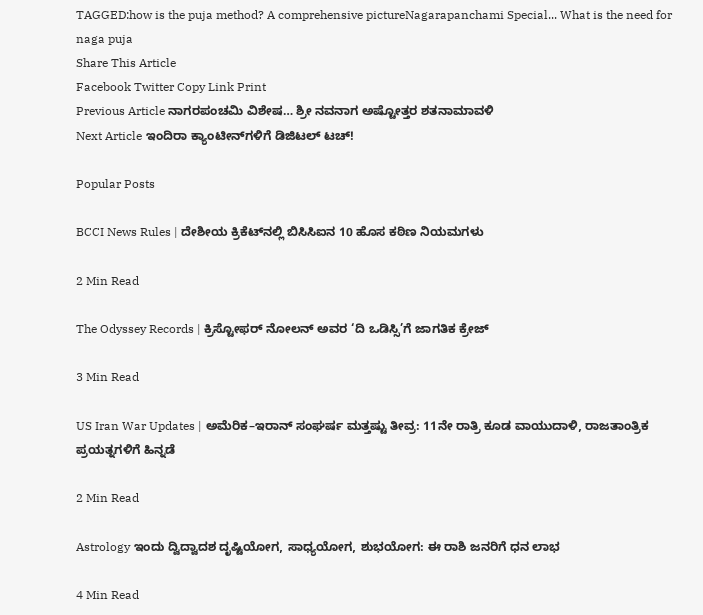TAGGED:how is the puja method? A comprehensive pictureNagarapanchami Special... What is the need for naga puja
Share This Article
Facebook Twitter Copy Link Print
Previous Article ನಾಗರಪಂಚಮಿ‌ ವಿಶೇಷ… ಶ್ರೀ ನವನಾಗ ಅಷ್ಟೋತ್ತರ ಶತನಾಮಾವಳಿ
Next Article ಇಂದಿರಾ ಕ್ಯಾಂಟೀನ್‌ಗಳಿಗೆ ಡಿಜಿಟಲ್ ಟಚ್!

Popular Posts

BCCI News Rules | ದೇಶೀಯ ಕ್ರಿಕೆಟ್‌ನಲ್ಲಿ ಬಿಸಿಸಿಐನ 10 ಹೊಸ ಕಠಿಣ ನಿಯಮಗಳು

2 Min Read

The Odyssey Records | ಕ್ರಿಸ್ಟೋಫರ್ ನೋಲನ್ ಅವರ ‘ದಿ ಒಡಿಸ್ಸಿ’ಗೆ ಜಾಗತಿಕ ಕ್ರೇಜ್

3 Min Read

US Iran War Updates | ಅಮೆರಿಕ–ಇರಾನ್ ಸಂಘರ್ಷ ಮತ್ತಷ್ಟು ತೀವ್ರ: 11ನೇ ರಾತ್ರಿ ಕೂಡ ವಾಯುದಾಳಿ, ರಾಜತಾಂತ್ರಿಕ ಪ್ರಯತ್ನಗಳಿಗೆ ಹಿನ್ನಡೆ

2 Min Read

Astrology ಇಂದು ದ್ವಿದ್ವಾದಶ ದೃಷ್ಟಿಯೋಗ, ಸಾಧ್ಯಯೋಗ, ಶುಭಯೋಗ: ಈ ರಾಶಿ ಜನರಿಗೆ ಧನ ಲಾಭ

4 Min Read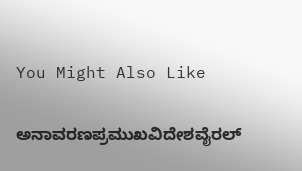You Might Also Like

ಅನಾವರಣಪ್ರಮುಖವಿದೇಶವೈರಲ್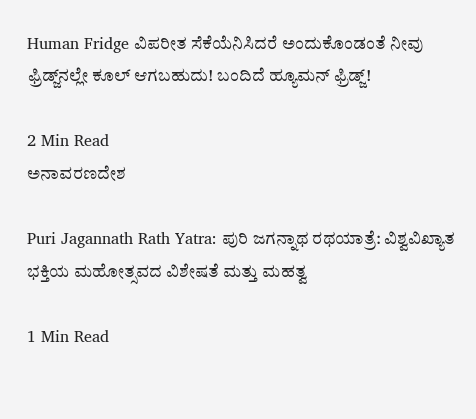Human Fridge ವಿಪರೀತ ಸೆಕೆಯೆನಿಸಿದರೆ ಅಂದುಕೊಂಡಂತೆ ನೀವು ಫ್ರಿಡ್ಜ್‌ನಲ್ಲೇ ಕೂಲ್ ಆಗಬಹುದು! ಬಂದಿದೆ ಹ್ಯೂಮನ್ ಫ್ರಿಡ್ಜ್!

2 Min Read
ಅನಾವರಣದೇಶ

Puri Jagannath Rath Yatra: ಪುರಿ ಜಗನ್ನಾಥ ರಥಯಾತ್ರೆ: ವಿಶ್ವವಿಖ್ಯಾತ ಭಕ್ತಿಯ ಮಹೋತ್ಸವದ ವಿಶೇಷತೆ ಮತ್ತು ಮಹತ್ವ

1 Min Read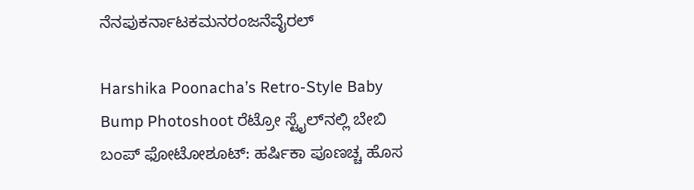ನೆನಪುಕರ್ನಾಟಕಮನರಂಜನೆವೈರಲ್

Harshika Poonacha’s Retro-Style Baby Bump Photoshoot ರೆಟ್ರೋ ಸ್ಟೈಲ್‌ನಲ್ಲಿ ಬೇಬಿ ಬಂಪ್ ಫೋಟೋಶೂಟ್: ಹರ್ಷಿಕಾ ಪೂಣಚ್ಚ ಹೊಸ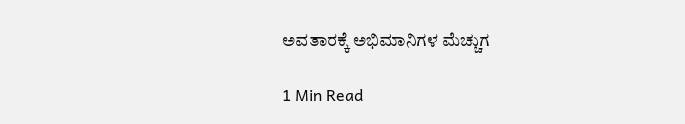ಅವತಾರಕ್ಕೆ ಅಭಿಮಾನಿಗಳ ಮೆಚ್ಚುಗ

1 Min Read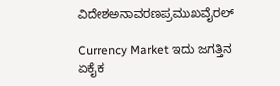ವಿದೇಶಅನಾವರಣಪ್ರಮುಖವೈರಲ್

Currency Market ಇದು ಜಗತ್ತಿನ ಏಕೈಕ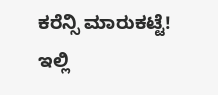ಕರೆನ್ಸಿ ಮಾರುಕಟ್ಟೆ! ಇಲ್ಲಿ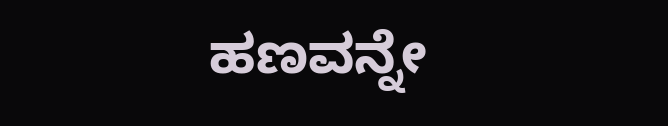ಹಣವನ್ನೇ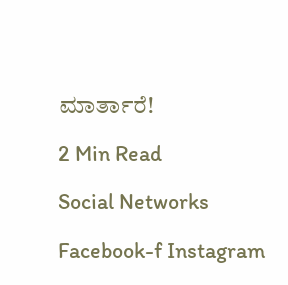ಮಾರ್ತಾರೆ!

2 Min Read

Social Networks

Facebook-f Instagram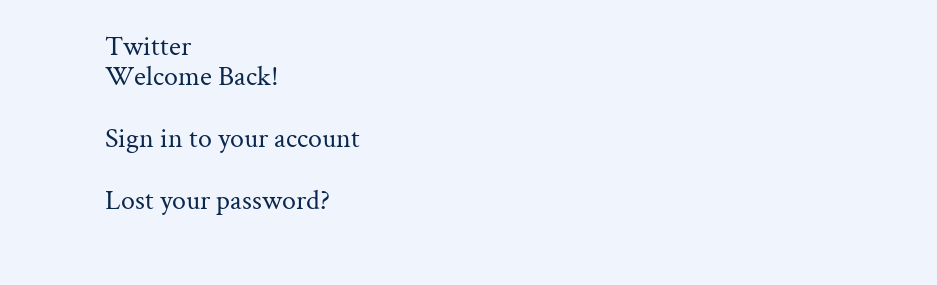Twitter
Welcome Back!

Sign in to your account

Lost your password?